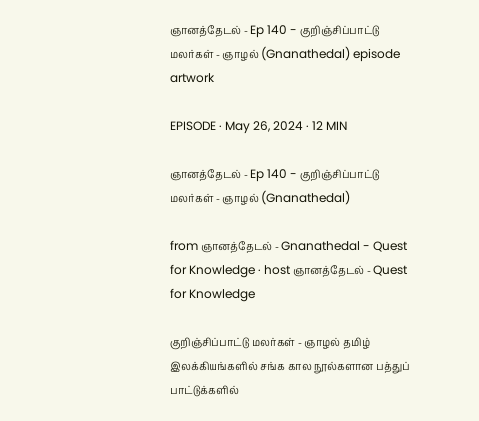ஞானத்தேடல் - Ep 140 - குறிஞ்சிப்பாட்டு மலர்கள் - ஞாழல் (Gnanathedal) episode artwork

EPISODE · May 26, 2024 · 12 MIN

ஞானத்தேடல் - Ep 140 - குறிஞ்சிப்பாட்டு மலர்கள் - ஞாழல் (Gnanathedal)

from ஞானத்தேடல் - Gnanathedal - Quest for Knowledge · host ஞானத்தேடல் - Quest for Knowledge

குறிஞ்சிப்பாட்டு மலர்கள் - ஞாழல் தமிழ் இலக்கியங்களில் சங்க கால நூல்களான பத்துப் பாட்டுக்களில்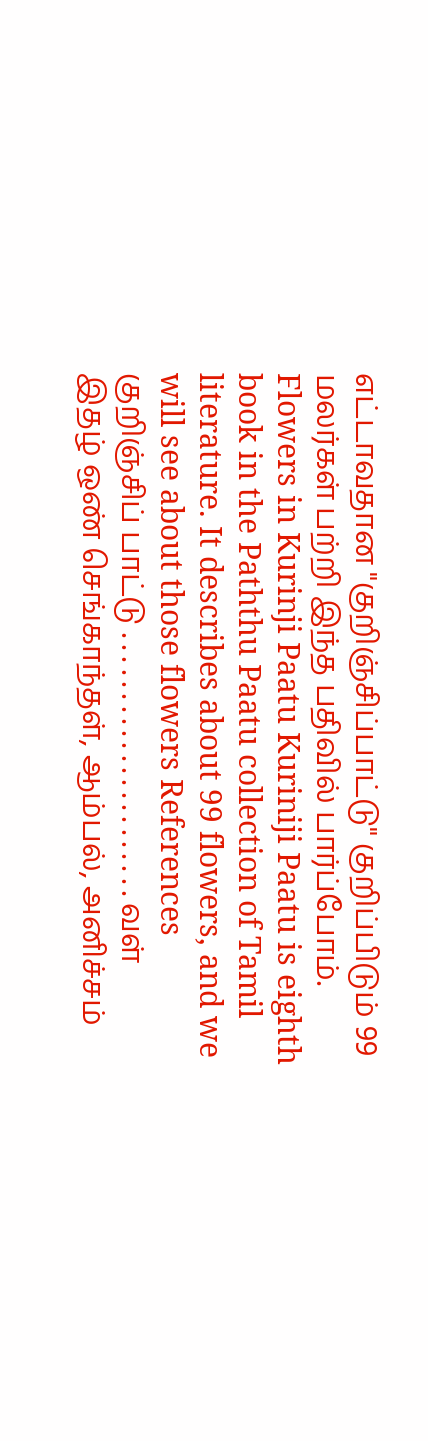எட்டாவதான "குறிஞ்சிப்பாட்டு" குறிப்பிடும் 99 மலர்கள் பற்றி இந்த பதிவில் பார்ப்போம். Flowers in Kurinji Paatu Kuriniji Paatu is eighth book in the Paththu Paatu collection of Tamil literature. It describes about 99 flowers, and we will see about those flowers References குறிஞ்சிப் பாட்டு . . . . . . . . . . . . . . . . . . . . . . வள் இதழ் ஒண் செங்காந்தள், ஆம்பல், அனிச்சம்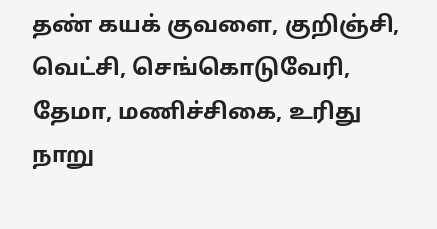தண் கயக் குவளை, குறிஞ்சி, வெட்சி, செங்கொடுவேரி, தேமா, மணிச்சிகை, உரிது நாறு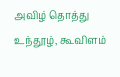அவிழ் தொத்து உந்தூழ், கூவிளம்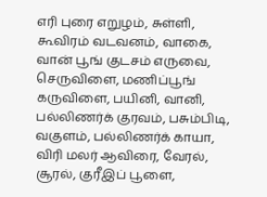எரி புரை எறுழம், சுள்ளி, கூவிரம் வடவனம், வாகை, வான் பூங் குடசம் எருவை, செருவிளை, மணிப்பூங் கருவிளை, பயினி, வானி, பல்லிணர்க் குரவம், பசும்பிடி, வகுளம், பல்லிணர்க் காயா, விரி மலர் ஆவிரை, வேரல், சூரல், குரீஇப் பூளை,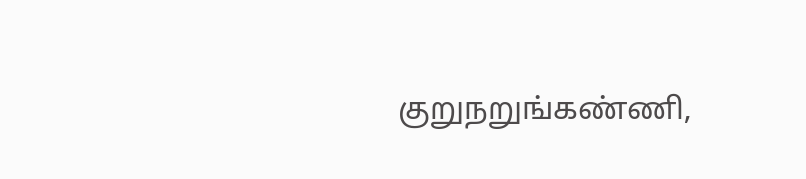குறுநறுங்கண்ணி,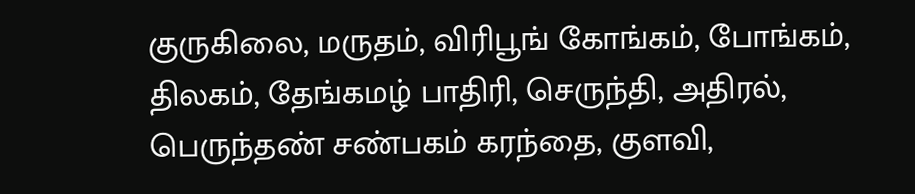குருகிலை, மருதம், விரிபூங் கோங்கம், போங்கம், திலகம், தேங்கமழ் பாதிரி, செருந்தி, அதிரல், பெருந்தண் சண்பகம் கரந்தை, குளவி,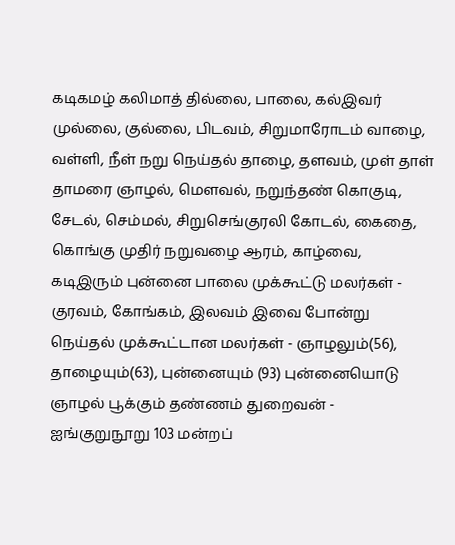கடிகமழ் கலிமாத் தில்லை, பாலை, கல்இவர் முல்லை, குல்லை, பிடவம், சிறுமாரோடம் வாழை, வள்ளி, நீள் நறு நெய்தல் தாழை, தளவம், முள் தாள் தாமரை ஞாழல், மௌவல், நறுந்தண் கொகுடி, சேடல், செம்மல், சிறுசெங்குரலி கோடல், கைதை, கொங்கு முதிர் நறுவழை ஆரம், காழ்வை, கடிஇரும் புன்னை பாலை முக்கூட்டு மலர்கள் - குரவம், கோங்கம், இலவம் இவை போன்று நெய்தல் முக்கூட்டான மலர்கள் - ஞாழலும்(56), தாழையும்(63), புன்னையும் (93) புன்னையொடு ஞாழல் பூக்கும் தண்ணம் துறைவன் - ஐங்குறுநூறு 103 மன்றப்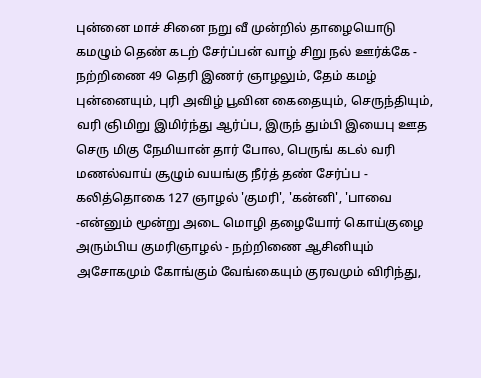புன்னை மாச் சினை நறு வீ முன்றில் தாழையொடு கமழும் தெண் கடற் சேர்ப்பன் வாழ் சிறு நல் ஊர்க்கே - நற்றிணை 49 தெரி இணர் ஞாழலும், தேம் கமழ் புன்னையும், புரி அவிழ் பூவின கைதையும், செருந்தியும், வரி ஞிமிறு இமிர்ந்து ஆர்ப்ப, இருந் தும்பி இயைபு ஊத செரு மிகு நேமியான் தார் போல, பெருங் கடல் வரி மணல்வாய் சூழும் வயங்கு நீர்த் தண் சேர்ப்ப - கலித்தொகை 127 ஞாழல் 'குமரி', 'கன்னி', 'பாவை -என்னும் மூன்று அடை மொழி தழையோர் கொய்குழை அரும்பிய குமரிஞாழல் - நற்றிணை ஆசினியும் அசோகமும் கோங்கும் வேங்கையும் குரவமும் விரிந்து,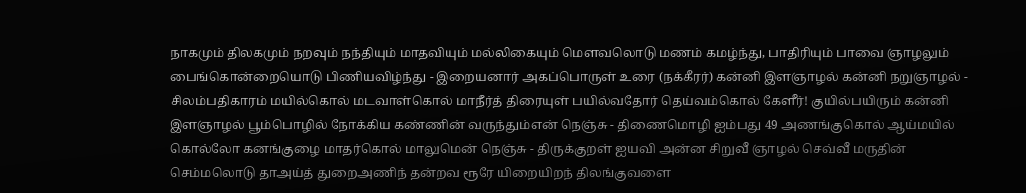நாகமும் திலகமும் நறவும் நந்தியும் மாதவியும் மல்லிகையும் மௌவலொடு மணம் கமழ்ந்து, பாதிரியும் பாவை ஞாழலும் பைங்கொன்றையொடு பிணியவிழ்ந்து - இறையனார் அகப்பொருள் உரை (நக்கீரர்) கன்னி இளஞாழல் கன்னி நறுஞாழல் - சிலம்பதிகாரம் மயில்கொல் மடவாள்கொல் மாநீர்த் திரையுள் பயில்வதோர் தெய்வம்கொல் கேளீர்! குயில்பயிரும் கன்னி இளஞாழல் பூம்பொழில் நோக்கிய கண்ணின் வருந்தும்என் நெஞ்சு - திணைமொழி ஐம்பது 49 அணங்குகொல் ஆய்மயில் கொல்லோ கனங்குழை மாதர்கொல் மாலுமென் நெஞ்சு - திருக்குறள் ஐயவி அன்ன சிறுவீ ஞாழல் செவ்வீ மருதின் செம்மலொடு தாஅய்த் துறைஅணிந் தன்றவ ரூரே யிறையிறந் திலங்குவளை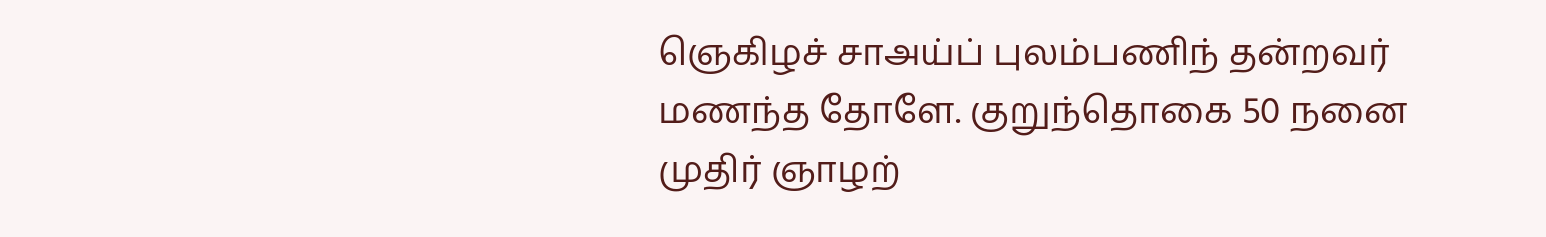ஞெகிழச் சாஅய்ப் புலம்பணிந் தன்றவர் மணந்த தோளே. குறுந்தொகை 50 நனை முதிர் ஞாழற்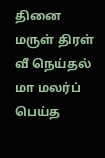தினை மருள் திரள் வீ நெய்தல் மா மலர்ப் பெய்த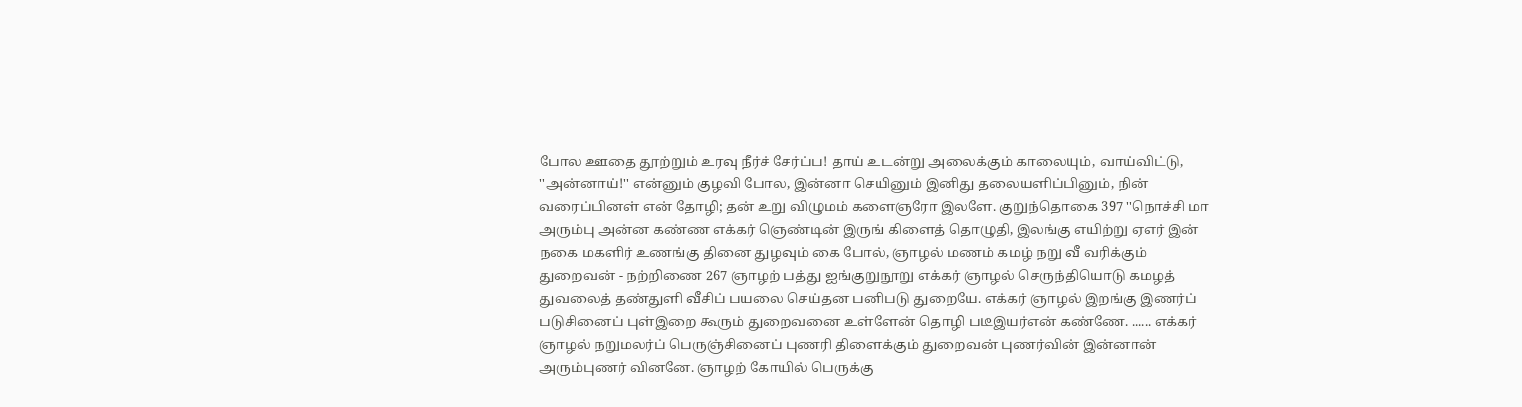போல ஊதை தூற்றும் உரவு நீர்ச் சேர்ப்ப! தாய் உடன்று அலைக்கும் காலையும், வாய்விட்டு, ''அன்னாய்!'' என்னும் குழவி போல, இன்னா செயினும் இனிது தலையளிப்பினும், நின் வரைப்பினள் என் தோழி; தன் உறு விழுமம் களைஞரோ இலளே. குறுந்தொகை 397 ''நொச்சி மா அரும்பு அன்ன கண்ண எக்கர் ஞெண்டின் இருங் கிளைத் தொழுதி, இலங்கு எயிற்று ஏஎர் இன் நகை மகளிர் உணங்கு தினை துழவும் கை போல், ஞாழல் மணம் கமழ் நறு வீ வரிக்கும் துறைவன் - நற்றிணை 267 ஞாழற் பத்து ஐங்குறுநூறு எக்கர் ஞாழல் செருந்தியொடு கமழத் துவலைத் தண்துளி வீசிப் பயலை செய்தன பனிபடு துறையே. எக்கர் ஞாழல் இறங்கு இணர்ப் படுசினைப் புள்இறை கூரும் துறைவனை உள்ளேன் தொழி படீஇயர்என் கண்ணே. ...... எக்கர் ஞாழல் நறுமலர்ப் பெருஞ்சினைப் புணரி திளைக்கும் துறைவன் புணர்வின் இன்னான் அரும்புணர் வினனே. ஞாழற் கோயில் பெருக்கு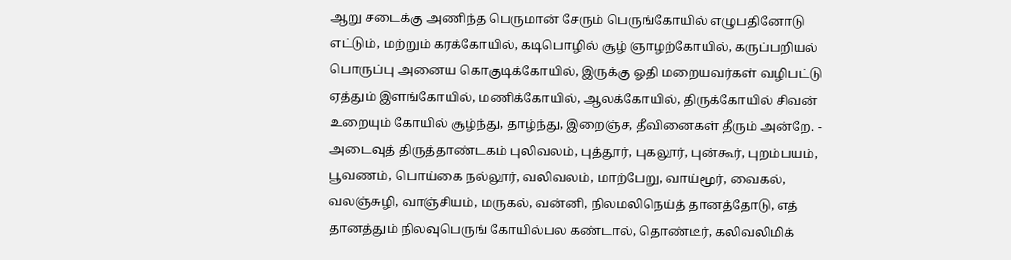ஆறு சடைக்கு அணிந்த பெருமான் சேரும் பெருங்கோயில் எழுபதினோடு எட்டும், மற்றும் கரக்கோயில், கடிபொழில் சூழ் ஞாழற்கோயில், கருப்பறியல் பொருப்பு அனைய கொகுடிக்கோயில், இருக்கு ஓதி மறையவர்கள் வழிபட்டு ஏத்தும் இளங்கோயில், மணிக்கோயில், ஆலக்கோயில், திருக்கோயில் சிவன் உறையும் கோயில் சூழ்ந்து, தாழ்ந்து, இறைஞ்ச, தீவினைகள் தீரும் அன்றே. - அடைவுத் திருத்தாண்டகம் புலிவலம், புத்தூர், புகலூர், புன்கூர், புறம்பயம், பூவணம், பொய்கை நல்லூர், வலிவலம், மாற்பேறு, வாய்மூர், வைகல், வலஞ்சுழி, வாஞ்சியம், மருகல், வன்னி, நிலமலிநெய்த் தானத்தோடு, எத் தானத்தும் நிலவுபெருங் கோயில்பல கண்டால், தொண்டீர், கலிவலிமிக்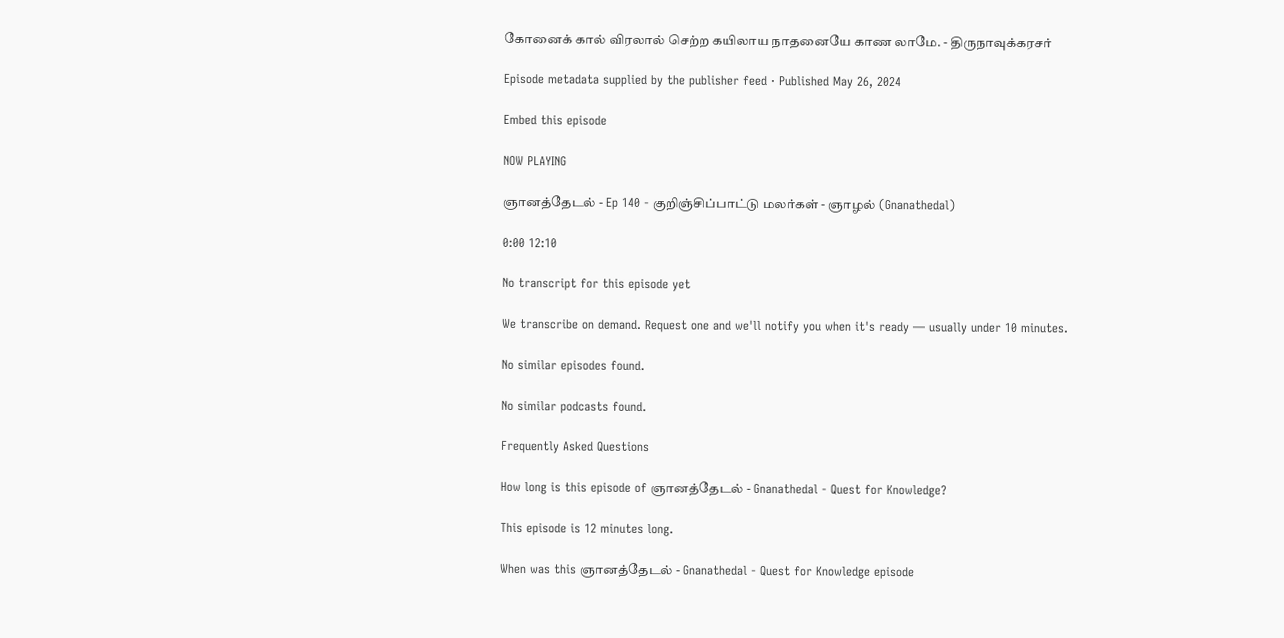கோனைக் கால் விரலால் செற்ற கயிலாய நாதனையே காண லாமே. - திருநாவுக்கரசர்

Episode metadata supplied by the publisher feed · Published May 26, 2024

Embed this episode

NOW PLAYING

ஞானத்தேடல் - Ep 140 - குறிஞ்சிப்பாட்டு மலர்கள் - ஞாழல் (Gnanathedal)

0:00 12:10

No transcript for this episode yet

We transcribe on demand. Request one and we'll notify you when it's ready — usually under 10 minutes.

No similar episodes found.

No similar podcasts found.

Frequently Asked Questions

How long is this episode of ஞானத்தேடல் - Gnanathedal - Quest for Knowledge?

This episode is 12 minutes long.

When was this ஞானத்தேடல் - Gnanathedal - Quest for Knowledge episode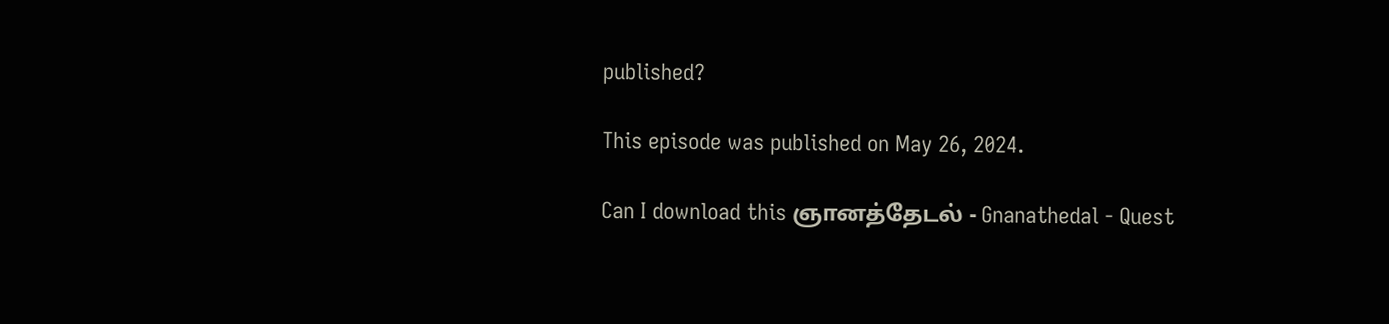published?

This episode was published on May 26, 2024.

Can I download this ஞானத்தேடல் - Gnanathedal - Quest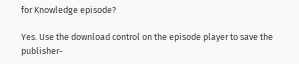for Knowledge episode?

Yes. Use the download control on the episode player to save the publisher-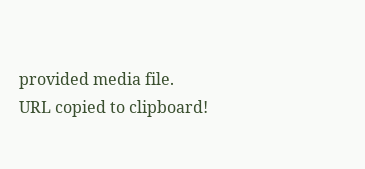provided media file.
URL copied to clipboard!